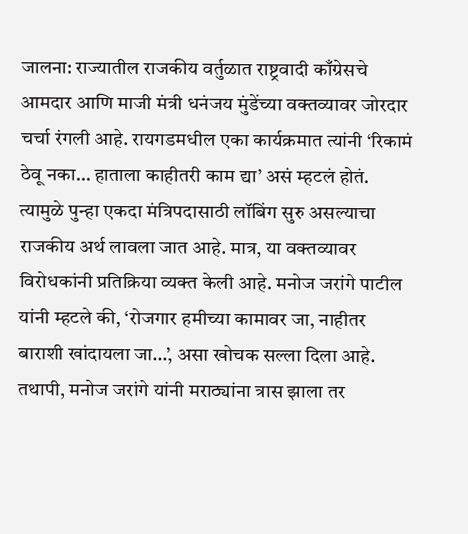जालना: राज्यातील राजकीय वर्तुळात राष्ट्रवादी काँग्रेसचे आमदार आणि माजी मंत्री धनंजय मुंडेंच्या वक्तव्यावर जोरदार चर्चा रंगली आहे. रायगडमधील एका कार्यक्रमात त्यांनी ‘रिकामं ठेवू नका… हाताला काहीतरी काम द्या’ असं म्हटलं होतं. त्यामुळे पुन्हा एकदा मंत्रिपदासाठी लॉबिंग सुरु असल्याचा राजकीय अर्थ लावला जात आहे. मात्र, या वक्तव्यावर विरोधकांनी प्रतिक्रिया व्यक्त केली आहे. मनोज जरांगे पाटील यांनी म्हटले की, ‘रोजगार हमीच्या कामावर जा, नाहीतर बाराशी खांदायला जा…’, असा खोचक सल्ला दिला आहे. तथापी, मनोज जरांगे यांनी मराठ्यांना त्रास झाला तर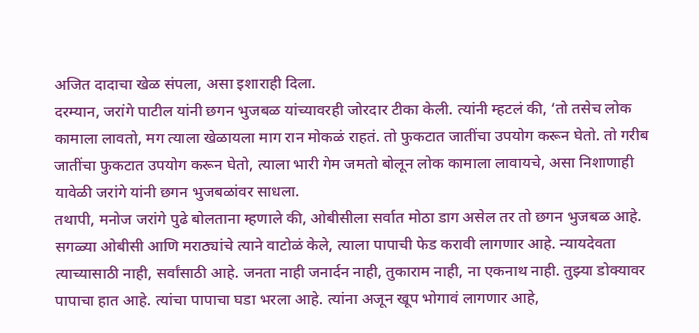अजित दादाचा खेळ संपला, असा इशाराही दिला.
दरम्यान, जरांगे पाटील यांनी छगन भुजबळ यांच्यावरही जोरदार टीका केली. त्यांनी म्हटलं की, ‘तो तसेच लोक कामाला लावतो, मग त्याला खेळायला माग रान मोकळं राहतं. तो फुकटात जातींचा उपयोग करून घेतो. तो गरीब जातींचा फुकटात उपयोग करून घेतो, त्याला भारी गेम जमतो बोलून लोक कामाला लावायचे, असा निशाणाही यावेळी जरांगे यांनी छगन भुजबळांवर साधला.
तथापी, मनोज जरांगे पुढे बोलताना म्हणाले की, ओबीसीला सर्वात मोठा डाग असेल तर तो छगन भुजबळ आहे. सगळ्या ओबीसी आणि मराठ्यांचे त्याने वाटोळं केले, त्याला पापाची फेड करावी लागणार आहे. न्यायदेवता त्याच्यासाठी नाही, सर्वांसाठी आहे. जनता नाही जनार्दन नाही, तुकाराम नाही, ना एकनाथ नाही. तुझ्या डोक्यावर पापाचा हात आहे. त्यांचा पापाचा घडा भरला आहे. त्यांना अजून खूप भोगावं लागणार आहे,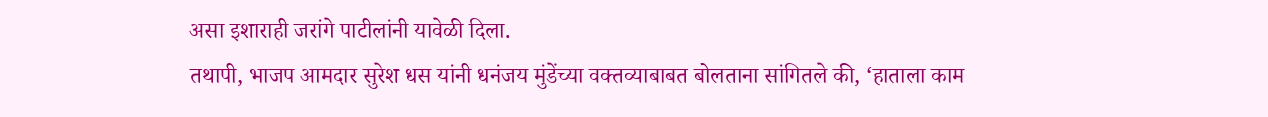असा इशाराही जरांगे पाटीलांनी यावेळी दिला.
तथापी, भाजप आमदार सुरेश धस यांनी धनंजय मुंडेंच्या वक्तव्याबाबत बोलताना सांगितले की, ‘हाताला काम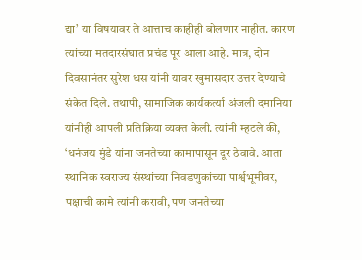द्या’ या विषयावर ते आत्ताच काहीही बोलणार नाहीत. कारण त्यांच्या मतदारसंघात प्रचंड पूर आला आहे. मात्र, दोन दिवसानंतर सुरेश धस यांनी यावर खुमासदार उत्तर देण्याचे संकेत दिले. तथापी, सामाजिक कार्यकर्त्या अंजली दमानिया यांनीही आपली प्रतिक्रिया व्यक्त केली. त्यांनी म्हटले की, ‘धनंजय मुंडे यांना जनतेच्या कामापासून दूर ठेवावे. आता स्थानिक स्वराज्य संस्थांच्या निवडणुकांच्या पार्श्वभूमीवर, पक्षाची कामे त्यांनी करावी, पण जनतेच्या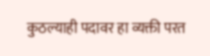कुठल्याही पदावर हा व्यक्ती परत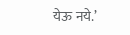येऊ नये.’